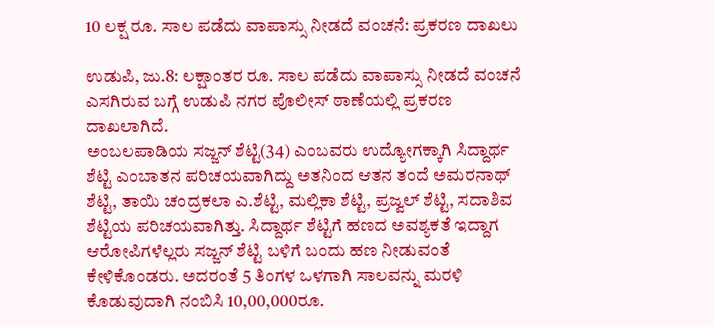10 ಲಕ್ಷ ರೂ. ಸಾಲ ಪಡೆದು ವಾಪಾಸ್ಸು ನೀಡದೆ ವಂಚನೆ: ಪ್ರಕರಣ ದಾಖಲು

ಉಡುಪಿ, ಜು.8: ಲಕ್ಷಾಂತರ ರೂ. ಸಾಲ ಪಡೆದು ವಾಪಾಸ್ಸು ನೀಡದೆ ವಂಚನೆ ಎಸಗಿರುವ ಬಗ್ಗೆ ಉಡುಪಿ ನಗರ ಪೊಲೀಸ್ ಠಾಣೆಯಲ್ಲಿ ಪ್ರಕರಣ ದಾಖಲಾಗಿದೆ.
ಅಂಬಲಪಾಡಿಯ ಸಜ್ಜನ್ ಶೆಟ್ಟಿ(34) ಎಂಬವರು ಉದ್ಯೋಗಕ್ಕಾಗಿ ಸಿದ್ದಾರ್ಥ ಶೆಟ್ಟಿ ಎಂಬಾತನ ಪರಿಚಯವಾಗಿದ್ದು ಅತನಿಂದ ಆತನ ತಂದೆ ಅಮರನಾಥ್ ಶೆಟ್ಟಿ, ತಾಯಿ ಚಂದ್ರಕಲಾ ಎ.ಶೆಟ್ಟಿ, ಮಲ್ಲಿಕಾ ಶೆಟ್ಟಿ, ಪ್ರಜ್ವಲ್ ಶೆಟ್ಟಿ, ಸದಾಶಿವ ಶೆಟ್ಟಿಯ ಪರಿಚಯವಾಗಿತ್ತು. ಸಿದ್ದಾರ್ಥ ಶೆಟ್ಟಿಗೆ ಹಣದ ಅವಶ್ಯಕತೆ ಇದ್ದಾಗ ಆರೋಪಿಗಳೆಲ್ಲರು ಸಜ್ಜನ್ ಶೆಟ್ಟಿ ಬಳಿಗೆ ಬಂದು ಹಣ ನೀಡುವಂತೆ ಕೇಳಿಕೊಂಡರು. ಅದರಂತೆ 5 ತಿಂಗಳ ಒಳಗಾಗಿ ಸಾಲವನ್ನು ಮರಳಿ ಕೊಡುವುದಾಗಿ ನಂಬಿಸಿ 10,00,000ರೂ.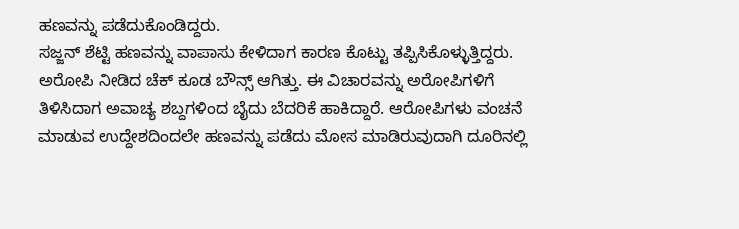ಹಣವನ್ನು ಪಡೆದುಕೊಂಡಿದ್ದರು.
ಸಜ್ಜನ್ ಶೆಟ್ಟಿ ಹಣವನ್ನು ವಾಪಾಸು ಕೇಳಿದಾಗ ಕಾರಣ ಕೊಟ್ಟು ತಪ್ಪಿಸಿಕೊಳ್ಳುತ್ತಿದ್ದರು. ಅರೋಪಿ ನೀಡಿದ ಚೆಕ್ ಕೂಡ ಬೌನ್ಸ್ ಆಗಿತ್ತು. ಈ ವಿಚಾರವನ್ನು ಅರೋಪಿಗಳಿಗೆ ತಿಳಿಸಿದಾಗ ಅವಾಚ್ಯ ಶಬ್ದಗಳಿಂದ ಬೈದು ಬೆದರಿಕೆ ಹಾಕಿದ್ದಾರೆ. ಆರೋಪಿಗಳು ವಂಚನೆ ಮಾಡುವ ಉದ್ದೇಶದಿಂದಲೇ ಹಣವನ್ನು ಪಡೆದು ಮೋಸ ಮಾಡಿರುವುದಾಗಿ ದೂರಿನಲ್ಲಿ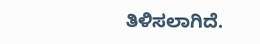ತಿಳಿಸಲಾಗಿದೆ.